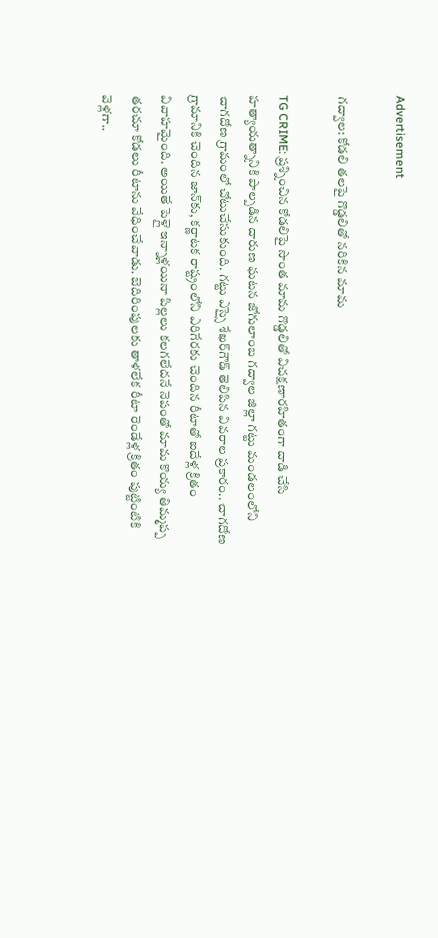Advertisement

గద్వాల: కోడలి తలపై గొడ్డలితో నరికిన మామ

TG CRIME: ప్రశ్నించిన కోడలిపై సొంత మామ గొడ్డలితో విచక్షణారహితంగా దాడి చేసి హత్యాయత్నానికి పాల్పడిన దారుణ ఘటన జోగులాంబ గద్వాల జిల్లా గట్టు మండలంలోని చాగదోణ గ్రామంలో చోటుచేసుకుంది. గట్టు ఎస్సై శేఖర్‌గౌడ్ తెలిపిన వివరాల ప్రకారం.. చాగదోణ గ్రామానికి చెందిన జాన్‌కు, కర్ణాటక రాష్ట్రంలోని ఎరిగేరకు చెందిన రీటాతో ఐదేళ్ల క్రితం వివాహమైంది. అయితే పెళ్లై ఇన్నాళ్లయినా పిల్లలు కలగలేదనే నెపంతో మామ కొయ్య తిమ్మప్ప తరచూ కోడలు రీటాను వేధించేవాడు. బెదిరింపులకు తాళలేక రీటా రెండేళ్ల క్రితం పుట్టింటికి వెళ్లగా..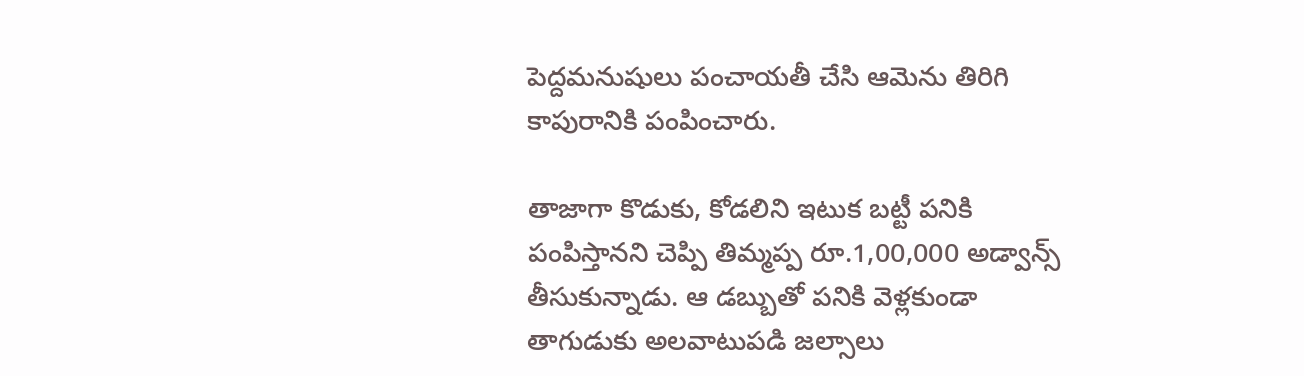పెద్దమనుషులు పంచాయతీ చేసి ఆమెను తిరిగి కాపురానికి పంపించారు.

తాజాగా కొడుకు, కోడలిని ఇటుక బట్టీ పనికి పంపిస్తానని చెప్పి తిమ్మప్ప రూ.1,00,000 అడ్వాన్స్ తీసుకున్నాడు. ఆ డబ్బుతో పనికి వెళ్లకుండా తాగుడుకు అలవాటుపడి జల్సాలు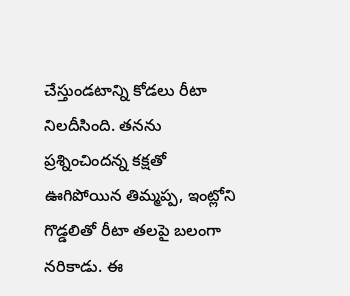చేస్తుండటాన్ని కోడలు రీటా నిలదీసింది. తనను ప్రశ్నించిందన్న కక్షతో ఊగిపోయిన తిమ్మప్ప, ఇంట్లోని గొడ్డలితో రీటా తలపై బలంగా నరికాడు. ఈ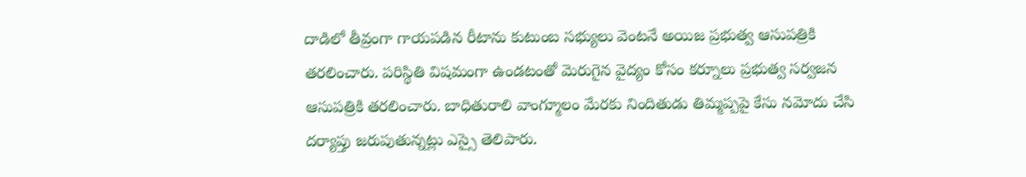దాడిలో తీవ్రంగా గాయపడిన రీటాను కుటుంబ సభ్యులు వెంటనే అయిజ ప్రభుత్వ ఆసుపత్రికి తరలించారు. పరిస్థితి విషమంగా ఉండటంతో మెరుగైన వైద్యం కోసం కర్నూలు ప్రభుత్వ సర్వజన ఆసుపత్రికి తరలించారు. బాధితురాలి వాంగ్మూలం మేరకు నిందితుడు తిమ్మప్పపై కేసు నమోదు చేసి దర్యాప్తు జరుపుతున్నట్లు ఎస్సై తెలిపారు.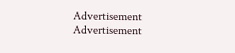Advertisement
Advertisement